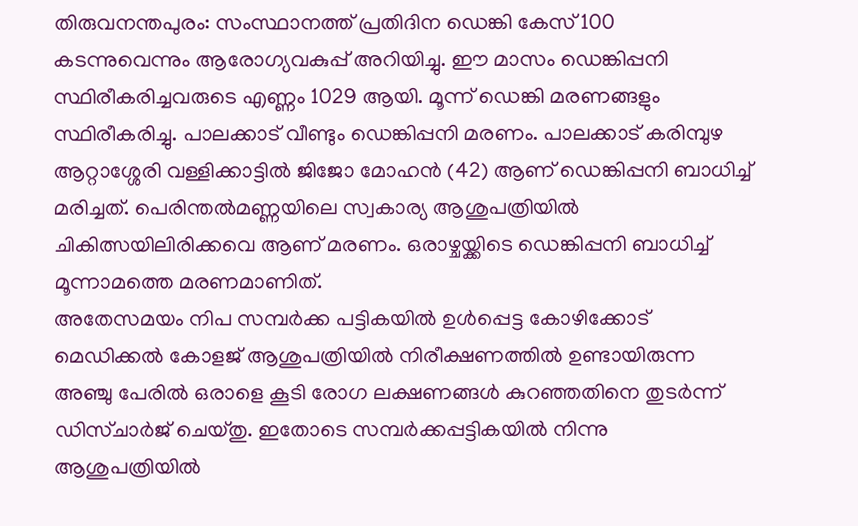തിരുവനന്തപുരം: സംസ്ഥാനത്ത് പ്രതിദിന ഡെങ്കി കേസ് 100 കടന്നുവെന്നും ആരോഗ്യവകുപ്പ് അറിയിച്ചു. ഈ മാസം ഡെങ്കിപ്പനി സ്ഥിരീകരിച്ചവരുടെ എണ്ണം 1029 ആയി. മൂന്ന് ഡെങ്കി മരണങ്ങളും സ്ഥിരീകരിച്ചു. പാലക്കാട് വീണ്ടും ഡെങ്കിപ്പനി മരണം. പാലക്കാട് കരിമ്പുഴ ആറ്റാശ്ശേരി വള്ളിക്കാട്ടിൽ ജിജോ മോഹൻ (42) ആണ് ഡെങ്കിപ്പനി ബാധിച്ച് മരിച്ചത്. പെരിന്തൽമണ്ണയിലെ സ്വകാര്യ ആശുപത്രിയിൽ ചികിത്സയിലിരിക്കവെ ആണ് മരണം. ഒരാഴ്ചയ്ക്കിടെ ഡെങ്കിപ്പനി ബാധിച്ച് മൂന്നാമത്തെ മരണമാണിത്.
അതേസമയം നിപ സമ്പർക്ക പട്ടികയിൽ ഉൾപ്പെട്ട കോഴിക്കോട് മെഡിക്കൽ കോളജ് ആശുപത്രിയിൽ നിരീക്ഷണത്തിൽ ഉണ്ടായിരുന്ന അഞ്ചു പേരിൽ ഒരാളെ കൂടി രോഗ ലക്ഷണങ്ങൾ കുറഞ്ഞതിനെ തുടർന്ന് ഡിസ്ചാർജ് ചെയ്തു. ഇതോടെ സമ്പർക്കപ്പട്ടികയിൽ നിന്നു ആശുപത്രിയിൽ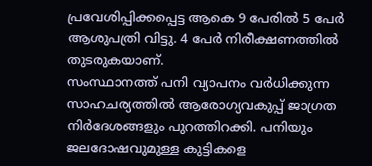പ്രവേശിപ്പിക്കപ്പെട്ട ആകെ 9 പേരിൽ 5 പേർ ആശുപത്രി വിട്ടു. 4 പേർ നിരീക്ഷണത്തിൽ തുടരുകയാണ്.
സംസ്ഥാനത്ത് പനി വ്യാപനം വർധിക്കുന്ന സാഹചര്യത്തിൽ ആരോഗ്യവകുപ്പ് ജാഗ്രത നിർദേശങ്ങളും പുറത്തിറക്കി. പനിയും ജലദോഷവുമുള്ള കുട്ടികളെ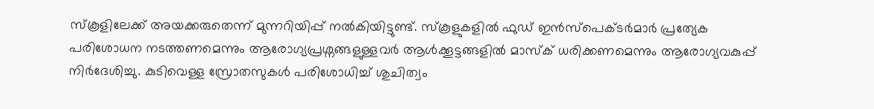സ്കൂളിലേക്ക് അയക്കരുതെന്ന് മുന്നറിയിപ്പ് നൽകിയിട്ടുണ്ട്. സ്കൂളുകളിൽ ഫുഡ് ഇൻസ്പെക്ടർമാർ പ്രത്യേക പരിശോധന നടത്തണമെന്നും ആരോഗ്യപ്രശ്നങ്ങളുള്ളവർ ആൾക്കൂട്ടങ്ങളിൽ മാസ്ക് ധരിക്കണമെന്നും ആരോഗ്യവകുപ്പ് നിർദേശിച്ചു. കുടിവെള്ള സ്രോതസുകൾ പരിശോധിച്ച് ശുചിത്വം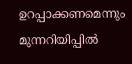ഉറപ്പാക്കണമെന്നും മുന്നറിയിപ്പിൽ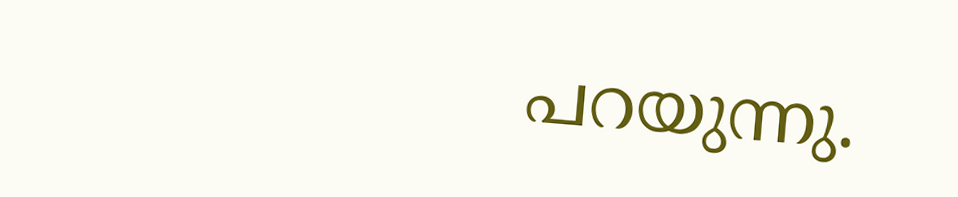പറയുന്നു.